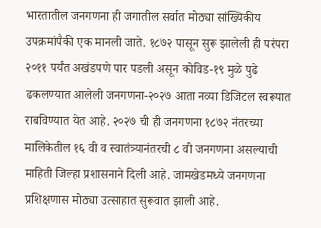भारतातील जनगणना ही जगातील सर्वात मोठ्या सांख्यिकीय उपक्रमांपैकी एक मानली जाते. १८७२ पासून सुरू झालेली ही परंपरा २०११ पर्यंत अखंडपणे पार पडली असून कोविड-१९ मुळे पुढे ढकलण्यात आलेली जनगणना-२०२७ आता नव्या डिजिटल स्वरूपात राबविण्यात येत आहे. २०२७ ची ही जनगणना १८७२ नंतरच्या मालिकेतील १६ वी व स्वातंत्र्यानंतरची ८ वी जनगणना असल्याची माहिती जिल्हा प्रशासनाने दिली आहे. जामखेडमध्ये जनगणना प्रशिक्षणास मोठ्या उत्साहात सुरूवात झाली आहे.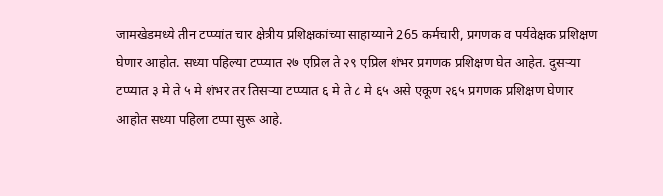जामखेडमध्ये तीन टप्प्यांत चार क्षेत्रीय प्रशिक्षकांच्या साहाय्याने 265 कर्मचारी, प्रगणक व पर्यवेक्षक प्रशिक्षण घेणार आहोत. सध्या पहिल्या टप्प्यात २७ एप्रिल ते २९ एप्रिल शंभर प्रगणक प्रशिक्षण घेत आहेत. दुसऱ्या टप्प्यात ३ मे ते ५ मे शंभर तर तिसऱ्या टप्प्यात ६ मे ते ८ मे ६५ असे एकूण २६५ प्रगणक प्रशिक्षण घेणार आहोत सध्या पहिला टप्पा सुरू आहे.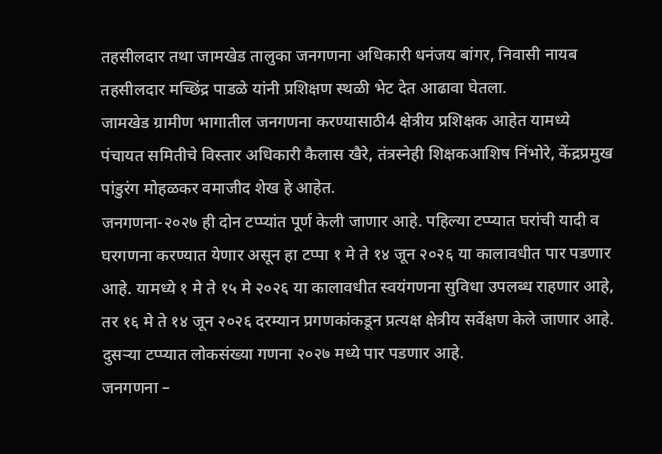तहसीलदार तथा जामखेड तालुका जनगणना अधिकारी धनंजय बांगर, निवासी नायब तहसीलदार मच्छिंद्र पाडळे यांनी प्रशिक्षण स्थळी भेट देत आढावा घेतला.
जामखेड ग्रामीण भागातील जनगणना करण्यासाठी4 क्षेत्रीय प्रशिक्षक आहेत यामध्ये पंचायत समितीचे विस्तार अधिकारी कैलास खैरे, तंत्रस्नेही शिक्षकआशिष निंभोरे, केंद्रप्रमुख पांडुरंग मोहळकर वमाजीद शेख हे आहेत.
जनगणना-२०२७ ही दोन टप्प्यांत पूर्ण केली जाणार आहे. पहिल्या टप्प्यात घरांची यादी व घरगणना करण्यात येणार असून हा टप्पा १ मे ते १४ जून २०२६ या कालावधीत पार पडणार आहे. यामध्ये १ मे ते १५ मे २०२६ या कालावधीत स्वयंगणना सुविधा उपलब्ध राहणार आहे, तर १६ मे ते १४ जून २०२६ दरम्यान प्रगणकांकडून प्रत्यक्ष क्षेत्रीय सर्वेक्षण केले जाणार आहे. दुसऱ्या टप्प्यात लोकसंख्या गणना २०२७ मध्ये पार पडणार आहे.
जनगणना –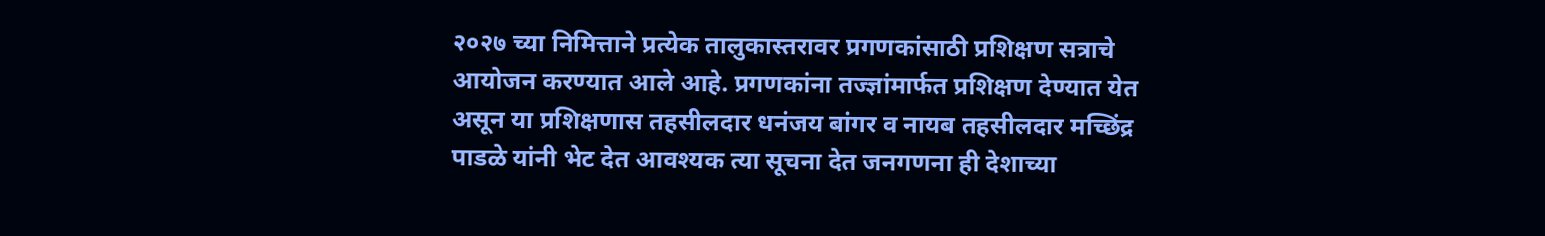२०२७ च्या निमित्ताने प्रत्येक तालुकास्तरावर प्रगणकांसाठी प्रशिक्षण सत्राचे आयोजन करण्यात आले आहे. प्रगणकांना तज्ज्ञांमार्फत प्रशिक्षण देण्यात येत असून या प्रशिक्षणास तहसीलदार धनंजय बांगर व नायब तहसीलदार मच्छिंद्र पाडळे यांनी भेट देत आवश्यक त्या सूचना देत जनगणना ही देशाच्या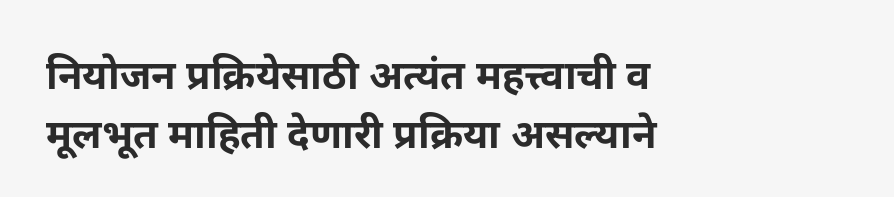नियोजन प्रक्रियेसाठी अत्यंत महत्त्वाची व मूलभूत माहिती देणारी प्रक्रिया असल्याने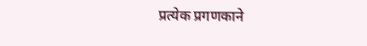प्रत्येक प्रगणकाने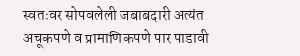स्वतःवर सोपवलेली जबाबदारी अत्यंत अचूकपणे व प्रामाणिकपणे पार पाडावी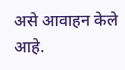असे आवाहन केले आहे.